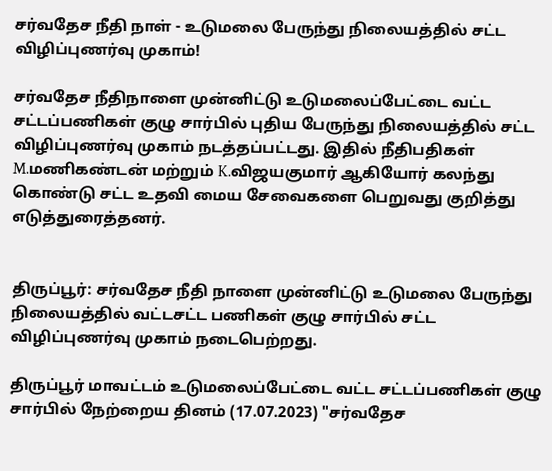சர்வதேச நீதி நாள் - உடுமலை பேருந்து நிலையத்தில் சட்ட விழிப்புணர்வு முகாம்!

சர்வதேச நீதிநாளை முன்னிட்டு உடுமலைப்பேட்டை வட்ட சட்டப்பணிகள் குழு சார்பில் புதிய பேருந்து நிலையத்தில் சட்ட விழிப்புணர்வு முகாம் நடத்தப்பட்டது. இதில் நீதிபதிகள் M.மணிகண்டன் மற்றும் K.விஜயகுமார் ஆகியோர் கலந்து கொண்டு சட்ட உதவி மைய சேவைகளை பெறுவது குறித்து எடுத்துரைத்தனர்.


திருப்பூர்: சர்வதேச நீதி நாளை முன்னிட்டு உடுமலை பேருந்து நிலையத்தில் வட்டசட்ட பணிகள் குழு சார்பில் சட்ட விழிப்புணர்வு முகாம் நடைபெற்றது.

திருப்பூர் மாவட்டம் உடுமலைப்பேட்டை வட்ட சட்டப்பணிகள் குழு சார்பில் நேற்றைய தினம் (17.07.2023) "சர்வதேச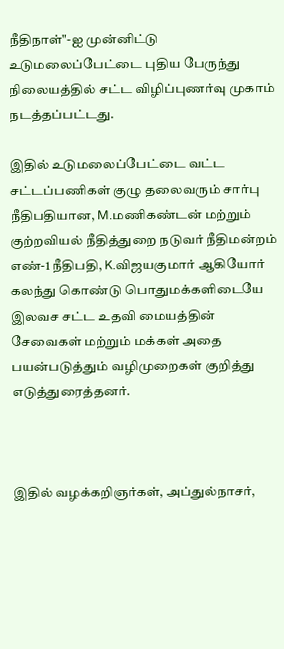நீதிநாள்"-ஐ முன்னிட்டு உடுமலைப்பேட்டை புதிய பேருந்து நிலையத்தில் சட்ட விழிப்புணர்வு முகாம் நடத்தப்பட்டது.

இதில் உடுமலைப்பேட்டை வட்ட சட்டப்பணிகள் குழு தலைவரும் சார்பு நீதிபதியான, M.மணிகண்டன் மற்றும் குற்றவியல் நீதித்துறை நடுவர் நீதிமன்றம் எண்-1 நீதிபதி, K.விஜயகுமார் ஆகியோர் கலந்து கொண்டு பொதுமக்களிடையே இலவச சட்ட உதவி மையத்தின் சேவைகள் மற்றும் மக்கள் அதை பயன்படுத்தும் வழிமுறைகள் குறித்து எடுத்துரைத்தனர்.



இதில் வழக்கறிஞர்கள், அப்துல்நாசர்,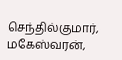செந்தில்குமார், மகேஸ்வரன்,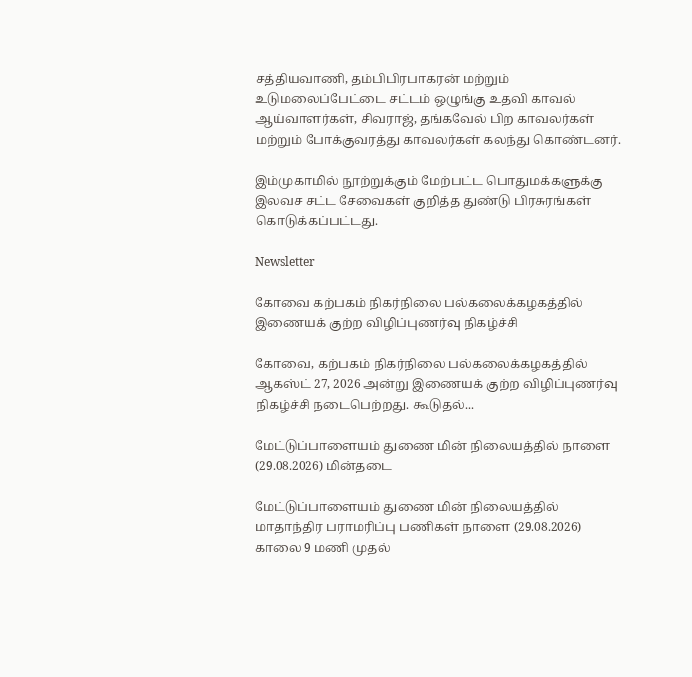சத்தியவாணி, தம்பிபிரபாகரன் மற்றும் உடுமலைப்பேட்டை சட்டம் ஒழுங்கு உதவி காவல் ஆய்வாளர்கள், சிவராஜ், தங்கவேல் பிற காவலர்கள் மற்றும் போக்குவரத்து காவலர்கள் கலந்து கொண்டனர்.

இம்முகாமில் நூற்றுக்கும் மேற்பட்ட பொதுமக்களுக்கு இலவச சட்ட சேவைகள் குறித்த துண்டு பிரசுரங்கள் கொடுக்கப்பட்டது.

Newsletter

கோவை கற்பகம் நிகர்நிலை பல்கலைக்கழகத்தில் இணையக் குற்ற விழிப்புணர்வு நிகழ்ச்சி

கோவை, கற்பகம் நிகர்நிலை பல்கலைக்கழகத்தில் ஆகஸ்ட் 27, 2026 அன்று இணையக் குற்ற விழிப்புணர்வு நிகழ்ச்சி நடைபெற்றது. கூடுதல்...

மேட்டுப்பாளையம் துணை மின் நிலையத்தில் நாளை (29.08.2026) மின்தடை

மேட்டுப்பாளையம் துணை மின் நிலையத்தில் மாதாந்திர பராமரிப்பு பணிகள் நாளை (29.08.2026) காலை 9 மணி முதல்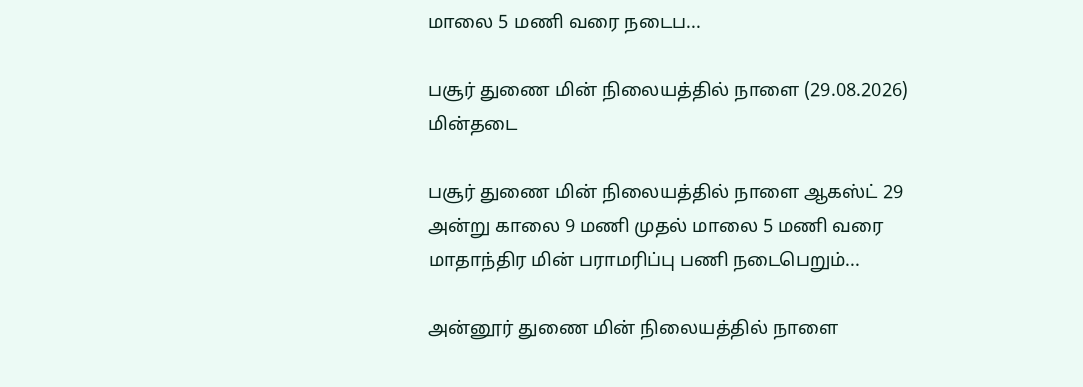மாலை 5 மணி வரை நடைப...

பசூர் துணை மின் நிலையத்தில் நாளை (29.08.2026) மின்தடை

பசூர் துணை மின் நிலையத்தில் நாளை ஆகஸ்ட் 29 அன்று காலை 9 மணி முதல் மாலை 5 மணி வரை மாதாந்திர மின் பராமரிப்பு பணி நடைபெறும்...

அன்னூர் துணை மின் நிலையத்தில் நாளை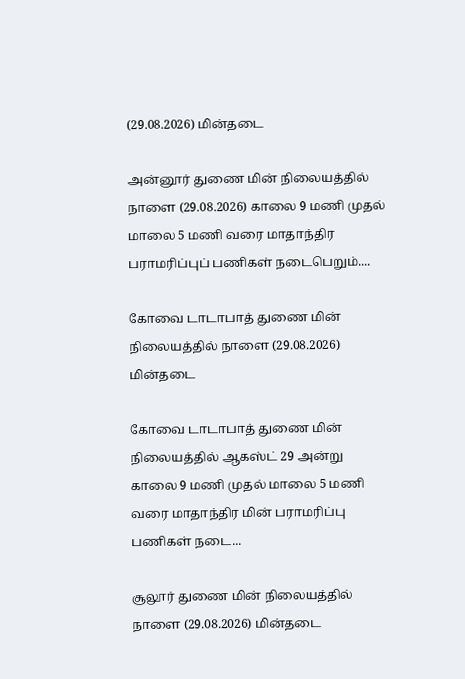(29.08.2026) மின்தடை

அன்னூர் துணை மின் நிலையத்தில் நாளை (29.08.2026) காலை 9 மணி முதல் மாலை 5 மணி வரை மாதாந்திர பராமரிப்புப் பணிகள் நடைபெறும்....

கோவை டாடாபாத் துணை மின் நிலையத்தில் நாளை (29.08.2026) மின்தடை

கோவை டாடாபாத் துணை மின் நிலையத்தில் ஆகஸ்ட் 29 அன்று காலை 9 மணி முதல் மாலை 5 மணி வரை மாதாந்திர மின் பராமரிப்பு பணிகள் நடை...

சூலூர் துணை மின் நிலையத்தில் நாளை (29.08.2026) மின்தடை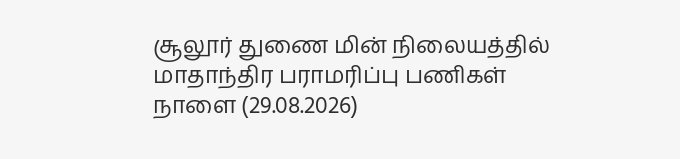சூலூர் துணை மின் நிலையத்தில் மாதாந்திர பராமரிப்பு பணிகள் நாளை (29.08.2026)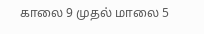காலை 9 முதல் மாலை 5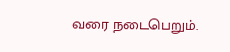வரை நடைபெறும்.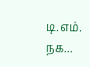டி.எம். நக...